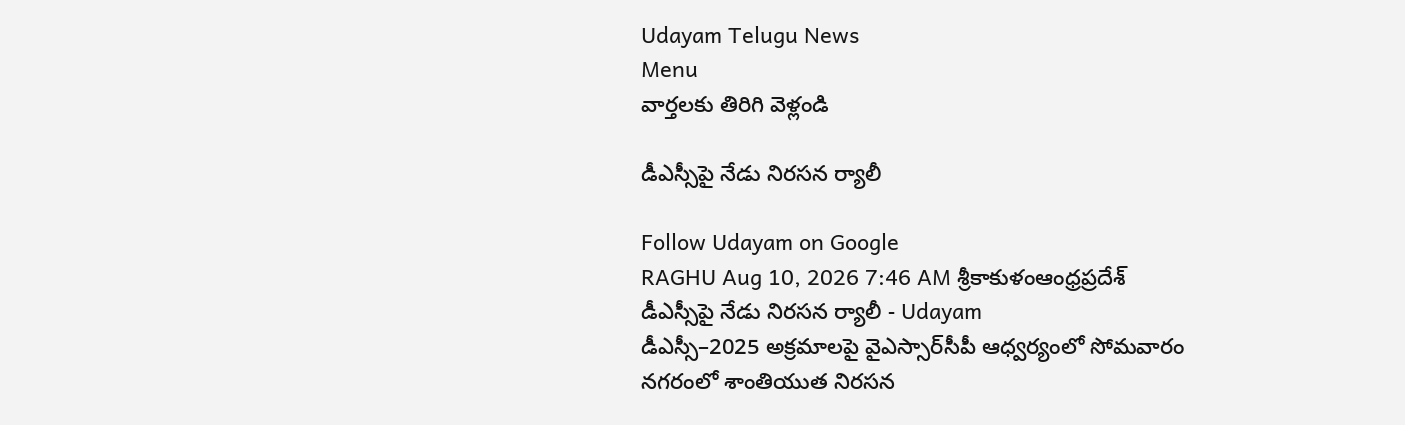Udayam Telugu News
Menu
వార్తలకు తిరిగి వెళ్లండి

డీఎస్సీపై నేడు నిరసన ర్యాలీ

Follow Udayam on Google
RAGHU Aug 10, 2026 7:46 AM శ్రీకాకుళంఆంధ్రప్రదేశ్
డీఎస్సీపై నేడు నిరసన ర్యాలీ - Udayam
డీఎస్సీ–2025 అక్రమాలపై వైఎస్సార్‌సీపీ ఆధ్వర్యంలో సోమవారం నగరంలో శాంతియుత నిరసన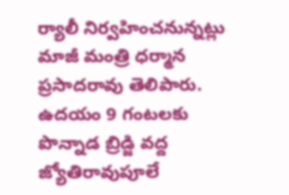ర్యాలీ నిర్వహించనున్నట్లు మాజీ మంత్రి ధర్మాన ప్రసాదరావు తెలిపారు. ఉదయం 9 గంటలకు పొన్నాడ బ్రిడ్జి వద్ద జ్యోతిరావుపూలే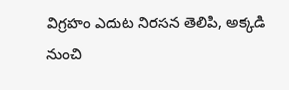విగ్రహం ఎదుట నిరసన తెలిపి, అక్కడి నుంచి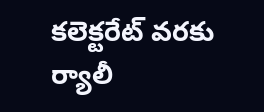కలెక్టరేట్‌ వరకు ర్యాలీ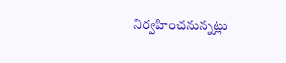నిర్వహించనున్నట్లు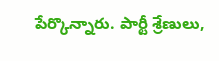పేర్కొన్నారు. పార్టీ శ్రేణులు,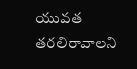యువత తరలిరావాలని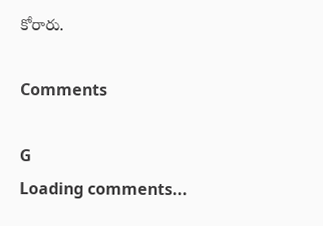కోరారు.

Comments

G
Loading comments...